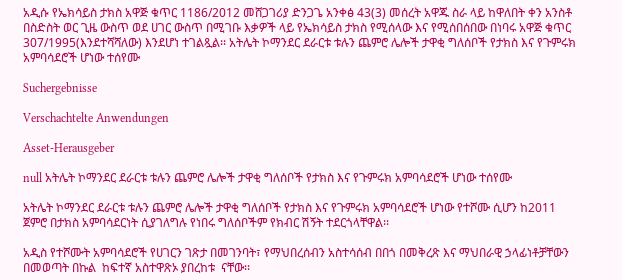አዲሱ የኤክሳይስ ታክስ አዋጅ ቁጥር 1186/2012 መሸጋገሪያ ድንጋጌ አንቀፅ 43(3) መሰረት አዋጁ ስራ ላይ ከዋለበት ቀን አንስቶ በስድስት ወር ጊዜ ውስጥ ወደ ሀገር ውስጥ በሚገቡ እቃዎች ላይ የኤክሳይስ ታክስ የሚሰላው እና የሚሰበሰበው በነባሩ አዋጅ ቁጥር 307/1995(እንደተሻሻለው) እንደሆነ ተገልጿል፡፡ አትሌት ኮማንደር ደራርቱ ቱሉን ጨምሮ ሌሎች ታዋቂ ግለሰቦች የታክስ እና የጉምሩክ አምባሳደሮች ሆነው ተሰየሙ

Suchergebnisse

Verschachtelte Anwendungen

Asset-Herausgeber

null አትሌት ኮማንደር ደራርቱ ቱሉን ጨምሮ ሌሎች ታዋቂ ግለሰቦች የታክስ እና የጉምሩክ አምባሳደሮች ሆነው ተሰየሙ

አትሌት ኮማንደር ደራርቱ ቱሉን ጨምሮ ሌሎች ታዋቂ ግለሰቦች የታክስ እና የጉምሩክ አምባሳደሮች ሆነው የተሾሙ ሲሆን ከ2011 ጀምሮ በታክስ አምባሳደርነት ሲያገለግሉ የነበሩ ግለሰቦችም የክብር ሽኝት ተደርጎላቸዋል፡፡

አዲስ የተሾሙት አምባሳደሮች የሀገርን ገጽታ በመገንባት፣ የማህበረሰብን አስተሳሰብ በበጎ በመቅረጽ እና ማህበራዊ ኃላፊነቶቻቸውን በመወጣት በኩል  ከፍተኛ አስተዋጽኦ ያበረከቱ  ናቸው፡፡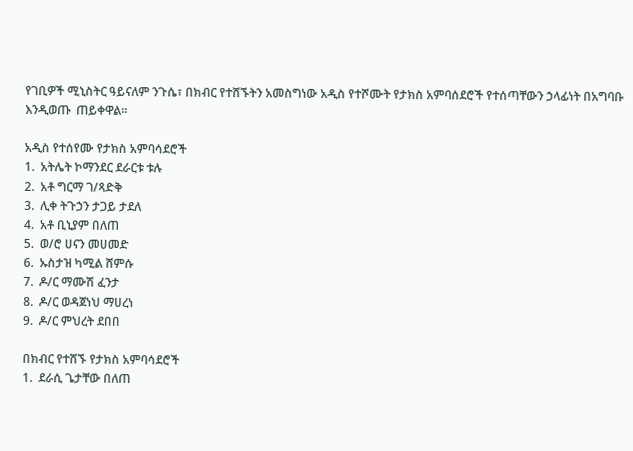የገቢዎች ሚኒስትር ዓይናለም ንጉሴ፣ በክብር የተሸኙትን አመስግነው አዲስ የተሾሙት የታክስ አምባሰደሮች የተሰጣቸውን ኃላፊነት በአግባቡ እንዲወጡ  ጠይቀዋል፡፡

አዲስ የተሰየሙ የታክስ አምባሳደሮች
1.  አትሌት ኮማንደር ደራርቱ ቱሉ
2.  አቶ ግርማ ገ/ጻድቅ
3.  ሊቀ ትጉኃን ታጋይ ታደለ
4.  አቶ ቢኒያም በለጠ
5.  ወ/ሮ ሀናን መሀመድ
6.  ኡስታዝ ካሚል ሸምሱ
7.  ዶ/ር ማሙሽ ፈንታ
8.  ዶ/ር ወዳጀነህ ማሀረነ
9.  ዶ/ር ምህረት ደበበ

በክብር የተሸኙ የታክስ አምባሳደሮች
1.  ደራሲ ጌታቸው በለጠ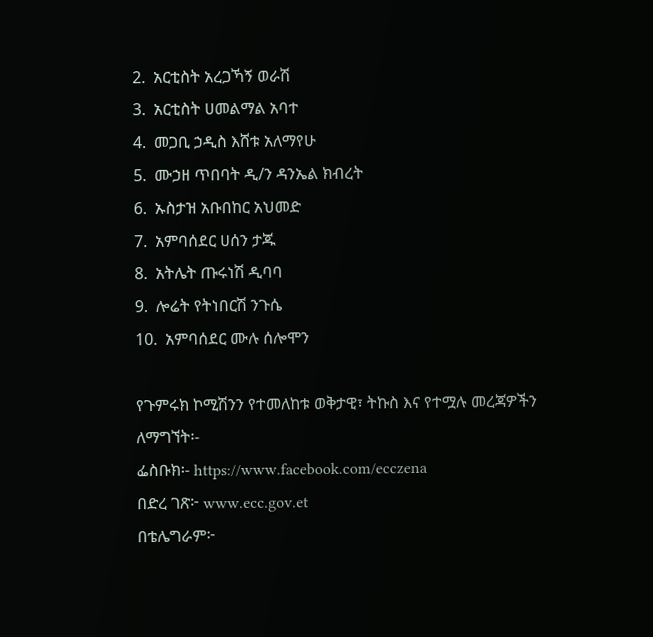2.  አርቲስት አረጋኻኝ ወራሽ
3.  አርቲስት ሀመልማል አባተ
4.  መጋቢ ኃዲስ እሸቱ አለማየሁ
5.  ሙኃዘ ጥበባት ዲ/ን ዳንኤል ክብረት
6.  ኡስታዝ አቡበከር አህመድ
7.  አምባሰደር ሀሰን ታጁ
8.  አትሌት ጡሩነሽ ዲባባ
9.  ሎሬት የትነበርሽ ንጉሴ
10.  አምባሰደር ሙሉ ሰሎሞን

የጉምሩክ ኮሚሽንን የተመለከቱ ወቅታዊ፣ ትኩስ እና የተሟሉ መረጃዎችን ለማግኘት፡-
ፌስቡክ፡- https://www.facebook.com/ecczena
በድረ ገጽ፦ www.ecc.gov.et
በቴሌግራም፦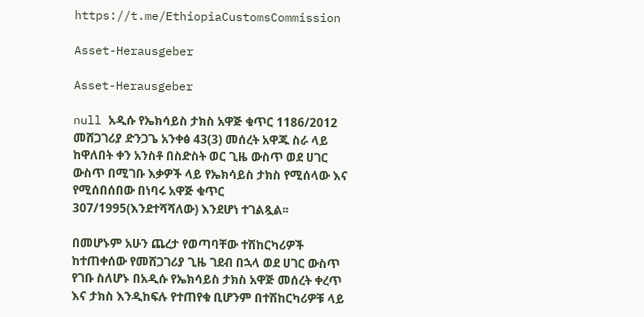https://t.me/EthiopiaCustomsCommission

Asset-Herausgeber

Asset-Herausgeber

null አዲሱ የኤክሳይስ ታክስ አዋጅ ቁጥር 1186/2012 መሸጋገሪያ ድንጋጌ አንቀፅ 43(3) መሰረት አዋጁ ስራ ላይ ከዋለበት ቀን አንስቶ በስድስት ወር ጊዜ ውስጥ ወደ ሀገር ውስጥ በሚገቡ እቃዎች ላይ የኤክሳይስ ታክስ የሚሰላው እና የሚሰበሰበው በነባሩ አዋጅ ቁጥር 307/1995(እንደተሻሻለው) እንደሆነ ተገልጿል፡፡

በመሆኑም አሁን ጨረታ የወጣባቸው ተሽከርካሪዎች ከተጠቀሰው የመሸጋገሪያ ጊዜ ገደብ በኋላ ወደ ሀገር ውስጥ የገቡ ስለሆኑ በአዲሱ የኤክሳይስ ታክስ አዋጅ መሰረት ቀረጥ እና ታክስ እንዲከፍሉ የተጠየቁ ቢሆንም በተሽከርካሪዎቹ ላይ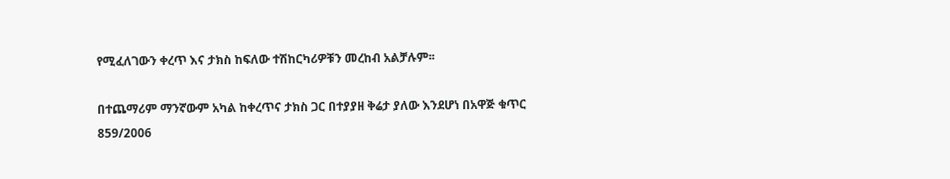የሚፈለገውን ቀረጥ እና ታክስ ከፍለው ተሽከርካሪዎቹን መረከብ አልቻሉም፡፡

በተጨማሪም ማንኛውም አካል ከቀረጥና ታክስ ጋር በተያያዘ ቅሬታ ያለው እንደሆነ በአዋጅ ቁጥር 859/2006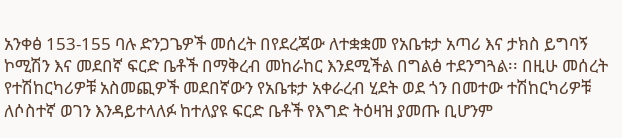አንቀፅ 153-155 ባሉ ድንጋጌዎች መሰረት በየደረጃው ለተቋቋመ የአቤቱታ አጣሪ እና ታክስ ይግባኝ ኮሚሽን እና መደበኛ ፍርድ ቤቶች በማቅረብ መከራከር እንደሚችል በግልፅ ተደንግጓል፡፡ በዚሁ መሰረት የተሽከርካሪዎቹ አስመጪዎች መደበኛውን የአቤቱታ አቀራረብ ሂደት ወደ ጎን በመተው ተሽከርካሪዎቹ ለሶስተኛ ወገን እንዳይተላለፉ ከተለያዩ ፍርድ ቤቶች የእግድ ትዕዛዝ ያመጡ ቢሆንም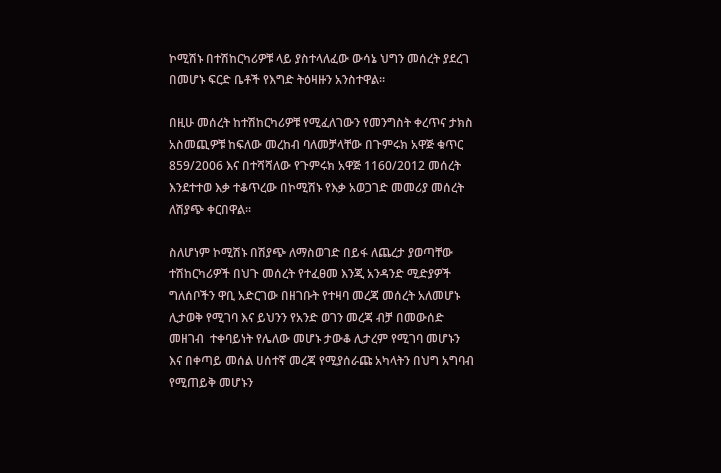ኮሚሽኑ በተሽከርካሪዎቹ ላይ ያስተላለፈው ውሳኔ ህግን መሰረት ያደረገ በመሆኑ ፍርድ ቤቶች የእግድ ትዕዛዙን አንስተዋል፡፡

በዚሁ መሰረት ከተሽከርካሪዎቹ የሚፈለገውን የመንግስት ቀረጥና ታክስ አስመጪዎቹ ከፍለው መረከብ ባለመቻላቸው በጉምሩክ አዋጅ ቁጥር 859/2006 እና በተሻሻለው የጉምሩክ አዋጅ 1160/2012 መሰረት እንደተተወ እቃ ተቆጥረው በኮሚሽኑ የእቃ አወጋገድ መመሪያ መሰረት ለሽያጭ ቀርበዋል፡፡

ስለሆነም ኮሚሽኑ በሽያጭ ለማስወገድ በይፋ ለጨረታ ያወጣቸው ተሽከርካሪዎች በህጉ መሰረት የተፈፀመ እንጂ አንዳንድ ሚድያዎች ግለሰቦችን ዋቢ አድርገው በዘገቡት የተዛባ መረጃ መሰረት አለመሆኑ ሊታወቅ የሚገባ እና ይህንን የአንድ ወገን መረጃ ብቻ በመውሰድ መዘገብ  ተቀባይነት የሌለው መሆኑ ታውቆ ሊታረም የሚገባ መሆኑን እና በቀጣይ መሰል ሀሰተኛ መረጃ የሚያሰራጩ አካላትን በህግ አግባብ የሚጠይቅ መሆኑን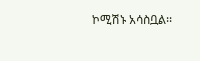ኮሚሽኑ አሳስቧል፡፡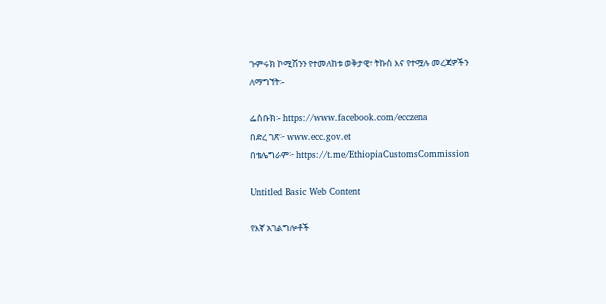ጉምሩክ ኮሚሽንን የተመለከቱ ወቅታዊ፣ ትኩስ እና የተሟሉ መረጃዎችን ለማግኘት፡-

ፌስቡክ፡- https://www.facebook.com/ecczena
በድረ ገጽ፦ www.ecc.gov.et
በቴሌግራም፦ https://t.me/EthiopiaCustomsCommission

Untitled Basic Web Content

የእኛ አገልግሎቶች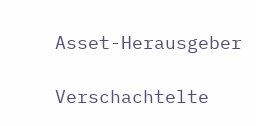Asset-Herausgeber

Verschachtelte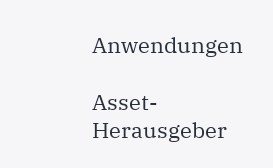Anwendungen

Asset-Herausgeber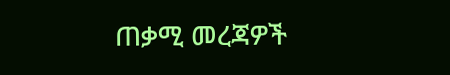ጠቃሚ መረጃዎች